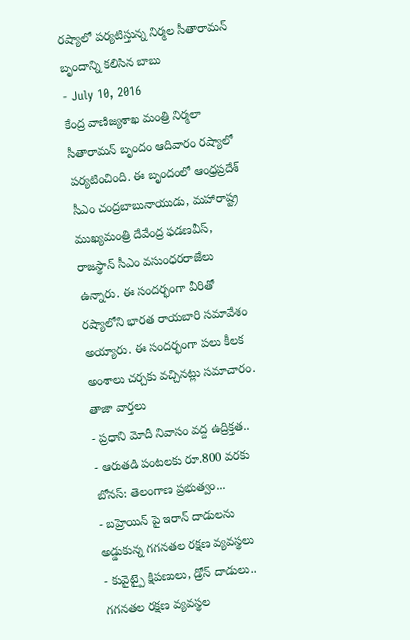రష్యాలో పర్యటిస్తున్న నిర్మల సీతారామన్ బృందాన్ని కలిసిన బాబు
- July 10, 2016
కేంద్ర వాణిజ్యశాఖ మంత్రి నిర్మలా సీతారామన్ బృందం ఆదివారం రష్యాలో పర్యటించింది. ఈ బృందంలో ఆంధ్రప్రదేశ్ సీఎం చంద్రబాబునాయుడు, మహారాష్ట్ర ముఖ్యమంత్రి దేవేంద్ర ఫడణవీస్, రాజస్థాన్ సీఎం వసుంధరరాజేలు ఉన్నారు. ఈ సందర్భంగా వీరితో రష్యాలోని భారత రాయబారి సమావేశం అయ్యారు. ఈ సందర్భంగా పలు కీలక అంశాలు చర్చకు వచ్చినట్లు సమాచారం.
తాజా వార్తలు
- ప్రధాని మోదీ నివాసం వద్ద ఉద్రిక్తత..
- ఆరుతడి పంటలకు రూ.800 వరకు బోనస్: తెలంగాణ ప్రభుత్వం...
- బహ్రెయిన్ పై ఇరాన్ దాడులను అడ్డుకున్న గగనతల రక్షణ వ్యవస్థలు
- కువైట్పై క్షిపణులు, డ్రోన్ దాడులు.. గగనతల రక్షణ వ్యవస్థల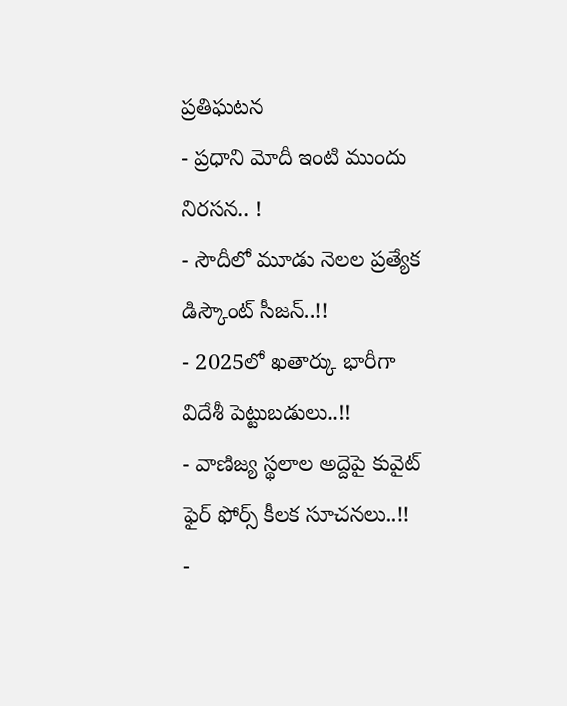ప్రతిఘటన
- ప్రధాని మోదీ ఇంటి ముందు నిరసన.. !
- సౌదీలో మూడు నెలల ప్రత్యేక డిస్కౌంట్ సీజన్..!!
- 2025లో ఖతార్కు భారీగా విదేశీ పెట్టుబడులు..!!
- వాణిజ్య స్థలాల అద్దెపై కువైట్ ఫైర్ ఫోర్స్ కీలక సూచనలు..!!
-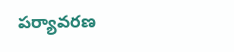పర్యావరణ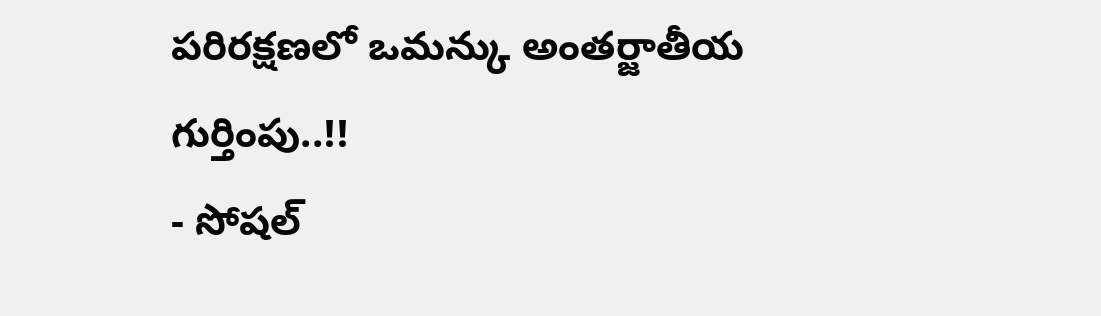పరిరక్షణలో ఒమన్కు అంతర్జాతీయ గుర్తింపు..!!
- సోషల్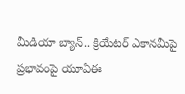మీడియా బ్యాన్.. క్రియేటర్ ఎకానమీపై ప్రభావంపై యూఏఈ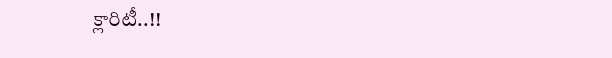క్లారిటీ..!!